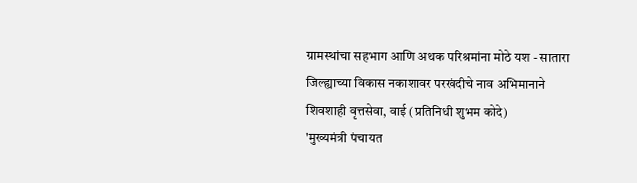ग्रामस्थांचा सहभाग आणि अथक परिश्रमांना मोठे यश - सातारा जिल्ह्याच्या विकास नकाशावर परखंदीचे नाव अभिमानाने
शिवशाही वृत्तसेवा, वाई (प्रतिनिधी शुभम कोदे)
'मुख्यमंत्री पंचायत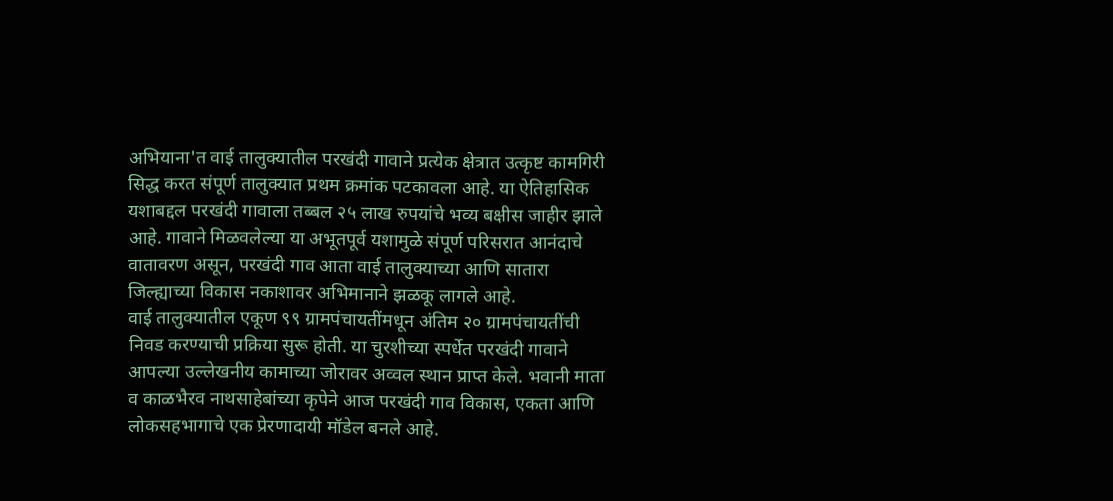अभियाना'त वाई तालुक्यातील परखंदी गावाने प्रत्येक क्षेत्रात उत्कृष्ट कामगिरी सिद्ध करत संपूर्ण तालुक्यात प्रथम क्रमांक पटकावला आहे. या ऐतिहासिक यशाबद्दल परखंदी गावाला तब्बल २५ लाख रुपयांचे भव्य बक्षीस जाहीर झाले आहे. गावाने मिळवलेल्या या अभूतपूर्व यशामुळे संपूर्ण परिसरात आनंदाचे वातावरण असून, परखंदी गाव आता वाई तालुक्याच्या आणि सातारा जिल्ह्याच्या विकास नकाशावर अभिमानाने झळकू लागले आहे.
वाई तालुक्यातील एकूण ९९ ग्रामपंचायतींमधून अंतिम २० ग्रामपंचायतींची निवड करण्याची प्रक्रिया सुरू होती. या चुरशीच्या स्पर्धेत परखंदी गावाने आपल्या उल्लेखनीय कामाच्या जोरावर अव्वल स्थान प्राप्त केले. भवानी माता व काळभैरव नाथसाहेबांच्या कृपेने आज परखंदी गाव विकास, एकता आणि लोकसहभागाचे एक प्रेरणादायी मॉडेल बनले आहे.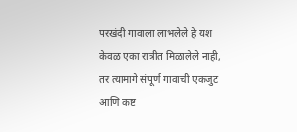परखंदी गावाला लाभलेले हे यश केवळ एका रात्रीत मिळालेले नाही, तर त्यामागे संपूर्ण गावाची एकजुट आणि कष्ट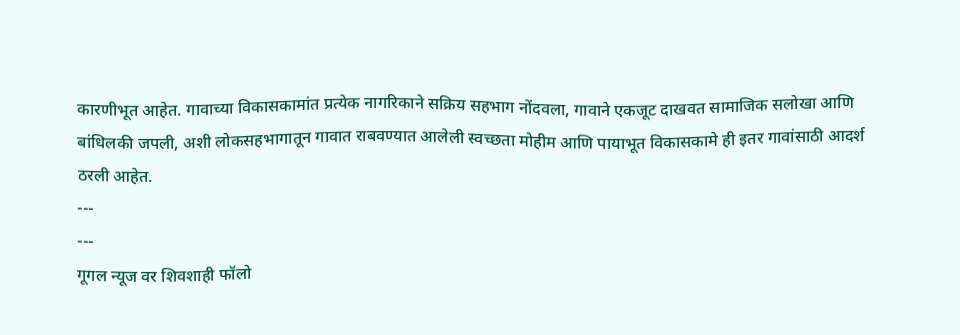कारणीभूत आहेत. गावाच्या विकासकामांत प्रत्येक नागरिकाने सक्रिय सहभाग नोंदवला, गावाने एकजूट दाखवत सामाजिक सलोखा आणि बांधिलकी जपली, अशी लोकसहभागातून गावात राबवण्यात आलेली स्वच्छता मोहीम आणि पायाभूत विकासकामे ही इतर गावांसाठी आदर्श ठरली आहेत.
---
---
गूगल न्यूज वर शिवशाही फॉलो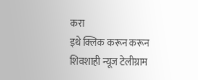करा
इथे क्लिक करून करून शिवशाही न्यूज टेलीग्राम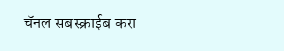चॅनल सबस्क्राईब करा